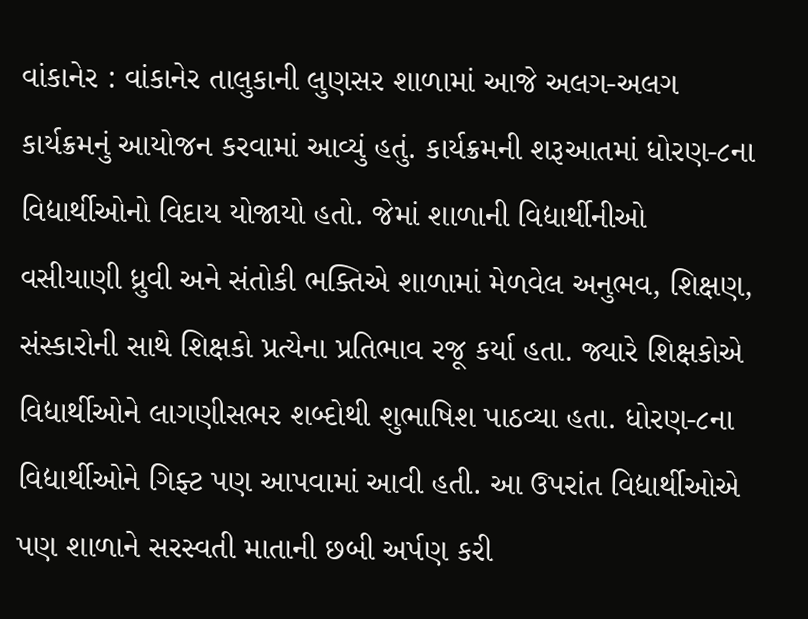વાંકાનેર : વાંકાનેર તાલુકાની લુણસર શાળામાં આજે અલગ-અલગ કાર્યક્રમનું આયોજન કરવામાં આવ્યું હતું. કાર્યક્રમની શરૂઆતમાં ધોરણ-૮ના વિદ્યાર્થીઓનો વિદાય યોજાયો હતો. જેમાં શાળાની વિદ્યાર્થીનીઓ વસીયાણી ધ્રુવી અને સંતોકી ભક્તિએ શાળામાં મેળવેલ અનુભવ, શિક્ષણ, સંસ્કારોની સાથે શિક્ષકો પ્રત્યેના પ્રતિભાવ રજૂ કર્યા હતા. જ્યારે શિક્ષકોએ વિદ્યાર્થીઓને લાગણીસભર શબ્દોથી શુભાષિશ પાઠવ્યા હતા. ધોરણ-૮ના વિદ્યાર્થીઓને ગિફ્ટ પણ આપવામાં આવી હતી. આ ઉપરાંત વિદ્યાર્થીઓએ પણ શાળાને સરસ્વતી માતાની છબી અર્પણ કરી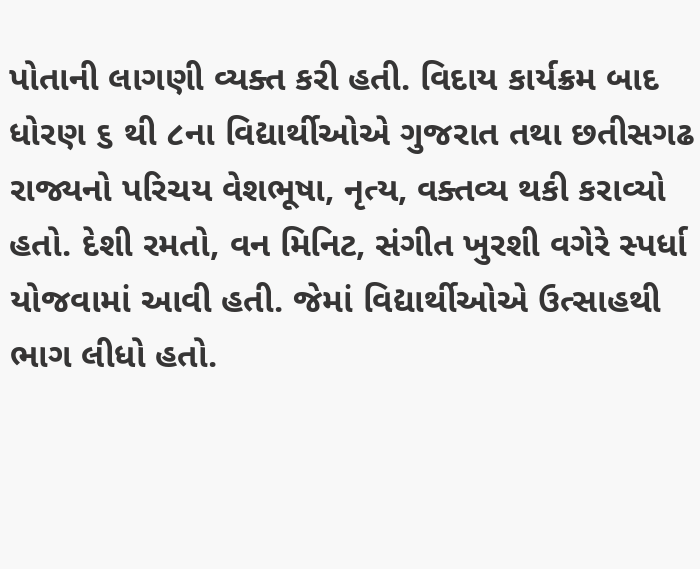પોતાની લાગણી વ્યક્ત કરી હતી. વિદાય કાર્યક્રમ બાદ ધોરણ ૬ થી ૮ના વિદ્યાર્થીઓએ ગુજરાત તથા છતીસગઢ રાજ્યનો પરિચય વેશભૂષા, નૃત્ય, વક્તવ્ય થકી કરાવ્યો હતો. દેશી રમતો, વન મિનિટ, સંગીત ખુરશી વગેરે સ્પર્ધા યોજવામાં આવી હતી. જેમાં વિદ્યાર્થીઓએ ઉત્સાહથી ભાગ લીધો હતો.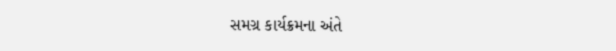સમગ્ર કાર્યક્રમના અંતે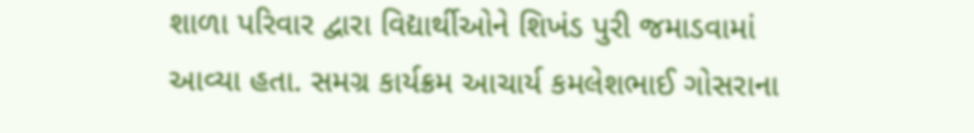શાળા પરિવાર દ્વારા વિદ્યાર્થીઓને શિખંડ પુરી જમાડવામાં આવ્યા હતા. સમગ્ર કાર્યક્રમ આચાર્ય કમલેશભાઈ ગોસરાના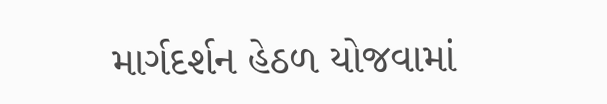માર્ગદર્શન હેઠળ યોજવામાં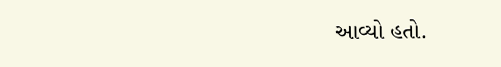આવ્યો હતો.